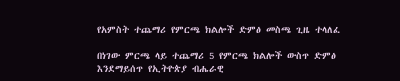የአምስት ተጨማሪ የምርጫ ክልሎች ድምፅ መስጫ ጊዜ ተላለፈ

በነገው ምርጫ ላይ ተጨማሪ 5 የምርጫ ክልሎች ውስጥ ድምፅ እንደማይሰጥ የኢትዮጵያ ብሔራዊ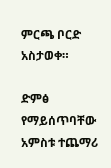ምርጫ ቦርድ አስታወቀ።

ድምፅ የማይሰጥባቸው አምስቱ ተጨማሪ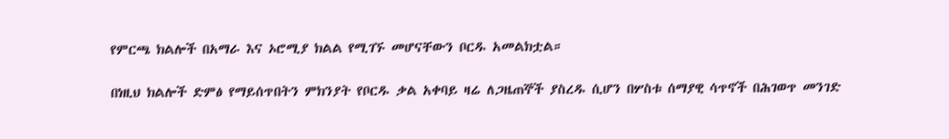የምርጫ ክልሎች በአማራ እና ኦሮሚያ ክልል የሚገኙ መሆናቸውን ቦርዱ አመልክቷል።

በነዚህ ክልሎች ድምፅ የማይሰጥበትን ምክንያት የቦርዱ ቃል አቀባይ ዛሬ ለጋዜጠኞች ያስረዱ ሲሆን በሦስቱ ሰማያዊ ሳጥኖች በሕገወጥ መንገድ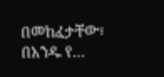በመከፈታቸው፣ በአንዱ የ…